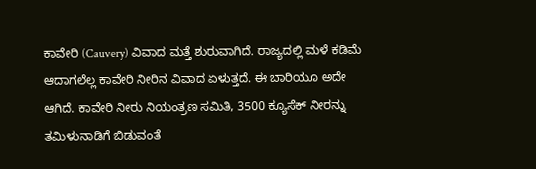ಕಾವೇರಿ (Cauvery) ವಿವಾದ ಮತ್ತೆ ಶುರುವಾಗಿದೆ. ರಾಜ್ಯದಲ್ಲಿ ಮಳೆ ಕಡಿಮೆ ಆದಾಗಲೆಲ್ಲ ಕಾವೇರಿ ನೀರಿನ ವಿವಾದ ಏಳುತ್ತದೆ. ಈ ಬಾರಿಯೂ ಅದೇ ಆಗಿದೆ. ಕಾವೇರಿ ನೀರು ನಿಯಂತ್ರಣ ಸಮಿತಿ, 3500 ಕ್ಯೂಸೆಕ್ ನೀರನ್ನು ತಮಿಳುನಾಡಿಗೆ ಬಿಡುವಂತೆ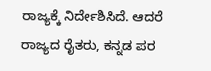ರಾಜ್ಯಕ್ಕೆ ನಿರ್ದೇಶಿಸಿದೆ. ಆದರೆ ರಾಜ್ಯದ ರೈತರು, ಕನ್ನಡ ಪರ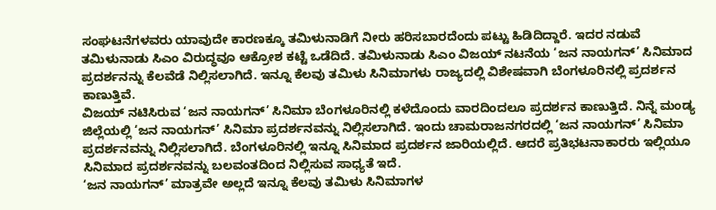ಸಂಘಟನೆಗಳವರು ಯಾವುದೇ ಕಾರಣಕ್ಕೂ ತಮಿಳುನಾಡಿಗೆ ನೀರು ಹರಿಸಬಾರದೆಂದು ಪಟ್ಟು ಹಿಡಿದಿದ್ದಾರೆ. ಇದರ ನಡುವೆ ತಮಿಳುನಾಡು ಸಿಎಂ ವಿರುದ್ಧವೂ ಆಕ್ರೋಶ ಕಟ್ಟೆ ಒಡೆದಿದೆ. ತಮಿಳುನಾಡು ಸಿಎಂ ವಿಜಯ್ ನಟನೆಯ ‘ಜನ ನಾಯಗನ್’ ಸಿನಿಮಾದ ಪ್ರದರ್ಶನನ್ನು ಕೆಲವೆಡೆ ನಿಲ್ಲಿಸಲಾಗಿದೆ. ಇನ್ನೂ ಕೆಲವು ತಮಿಳು ಸಿನಿಮಾಗಳು ರಾಜ್ಯದಲ್ಲಿ ವಿಶೇಷವಾಗಿ ಬೆಂಗಳೂರಿನಲ್ಲಿ ಪ್ರದರ್ಶನ ಕಾಣುತ್ತಿವೆ.
ವಿಜಯ್ ನಟಿಸಿರುವ ‘ಜನ ನಾಯಗನ್’ ಸಿನಿಮಾ ಬೆಂಗಳೂರಿನಲ್ಲಿ ಕಳೆದೊಂದು ವಾರದಿಂದಲೂ ಪ್ರದರ್ಶನ ಕಾಣುತ್ತಿದೆ. ನಿನ್ನೆ ಮಂಡ್ಯ ಜಿಲ್ಲೆಯಲ್ಲಿ ‘ಜನ ನಾಯಗನ್’ ಸಿನಿಮಾ ಪ್ರದರ್ಶನವನ್ನು ನಿಲ್ಲಿಸಲಾಗಿದೆ. ಇಂದು ಚಾಮರಾಜನಗರದಲ್ಲಿ ‘ಜನ ನಾಯಗನ್’ ಸಿನಿಮಾ ಪ್ರದರ್ಶನವನ್ನು ನಿಲ್ಲಿಸಲಾಗಿದೆ. ಬೆಂಗಳೂರಿನಲ್ಲಿ ಇನ್ನೂ ಸಿನಿಮಾದ ಪ್ರದರ್ಶನ ಜಾರಿಯಲ್ಲಿದೆ. ಆದರೆ ಪ್ರತಿಭಟನಾಕಾರರು ಇಲ್ಲಿಯೂ ಸಿನಿಮಾದ ಪ್ರದರ್ಶನವನ್ನು ಬಲವಂತದಿಂದ ನಿಲ್ಲಿಸುವ ಸಾಧ್ಯತೆ ಇದೆ.
‘ಜನ ನಾಯಗನ್’ ಮಾತ್ರವೇ ಅಲ್ಲದೆ ಇನ್ನೂ ಕೆಲವು ತಮಿಳು ಸಿನಿಮಾಗಳ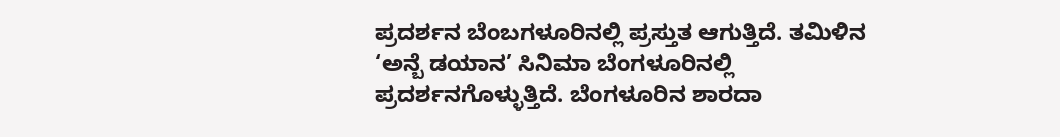ಪ್ರದರ್ಶನ ಬೆಂಬಗಳೂರಿನಲ್ಲಿ ಪ್ರಸ್ತುತ ಆಗುತ್ತಿದೆ. ತಮಿಳಿನ ‘ಅನ್ಬೆ ಡಯಾನ’ ಸಿನಿಮಾ ಬೆಂಗಳೂರಿನಲ್ಲಿ ಪ್ರದರ್ಶನಗೊಳ್ಳುತ್ತಿದೆ. ಬೆಂಗಳೂರಿನ ಶಾರದಾ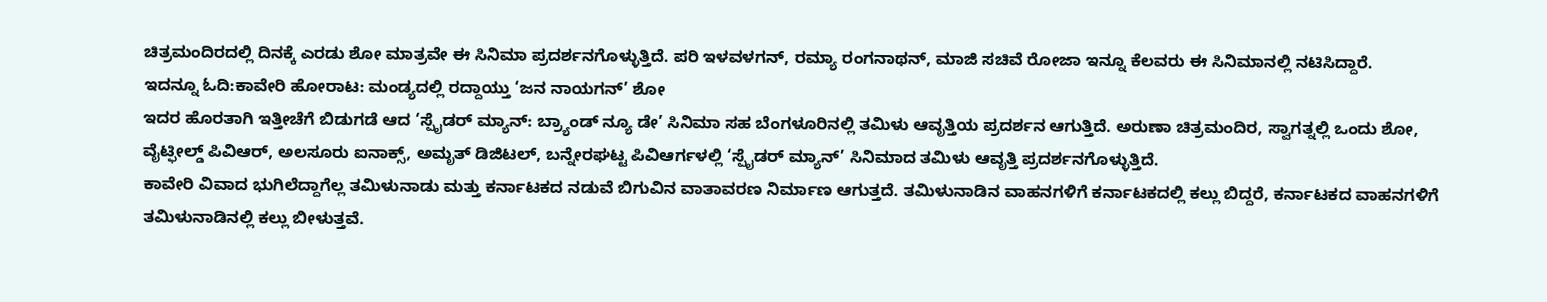ಚಿತ್ರಮಂದಿರದಲ್ಲಿ ದಿನಕ್ಕೆ ಎರಡು ಶೋ ಮಾತ್ರವೇ ಈ ಸಿನಿಮಾ ಪ್ರದರ್ಶನಗೊಳ್ಳುತ್ತಿದೆ. ಪರಿ ಇಳವಳಗನ್, ರಮ್ಯಾ ರಂಗನಾಥನ್, ಮಾಜಿ ಸಚಿವೆ ರೋಜಾ ಇನ್ನೂ ಕೆಲವರು ಈ ಸಿನಿಮಾನಲ್ಲಿ ನಟಿಸಿದ್ದಾರೆ.
ಇದನ್ನೂ ಓದಿ:ಕಾವೇರಿ ಹೋರಾಟ: ಮಂಡ್ಯದಲ್ಲಿ ರದ್ದಾಯ್ತು ‘ಜನ ನಾಯಗನ್’ ಶೋ
ಇದರ ಹೊರತಾಗಿ ಇತ್ತೀಚೆಗೆ ಬಿಡುಗಡೆ ಆದ ‘ಸ್ಪೈಡರ್ ಮ್ಯಾನ್: ಬ್ರ್ಯಾಂಡ್ ನ್ಯೂ ಡೇ’ ಸಿನಿಮಾ ಸಹ ಬೆಂಗಳೂರಿನಲ್ಲಿ ತಮಿಳು ಆವೃತ್ತಿಯ ಪ್ರದರ್ಶನ ಆಗುತ್ತಿದೆ. ಅರುಣಾ ಚಿತ್ರಮಂದಿರ, ಸ್ವಾಗತ್ನಲ್ಲಿ ಒಂದು ಶೋ, ವೈಟ್ಫೀಲ್ಡ್ ಪಿವಿಆರ್, ಅಲಸೂರು ಐನಾಕ್ಸ್, ಅಮೃತ್ ಡಿಜಿಟಲ್, ಬನ್ನೇರಘಟ್ಟ ಪಿವಿಆರ್ಗಳಲ್ಲಿ ‘ಸ್ಪೈಡರ್ ಮ್ಯಾನ್’ ಸಿನಿಮಾದ ತಮಿಳು ಆವೃತ್ತಿ ಪ್ರದರ್ಶನಗೊಳ್ಳುತ್ತಿದೆ.
ಕಾವೇರಿ ವಿವಾದ ಭುಗಿಲೆದ್ದಾಗೆಲ್ಲ ತಮಿಳುನಾಡು ಮತ್ತು ಕರ್ನಾಟಕದ ನಡುವೆ ಬಿಗುವಿನ ವಾತಾವರಣ ನಿರ್ಮಾಣ ಆಗುತ್ತದೆ. ತಮಿಳುನಾಡಿನ ವಾಹನಗಳಿಗೆ ಕರ್ನಾಟಕದಲ್ಲಿ ಕಲ್ಲು ಬಿದ್ದರೆ, ಕರ್ನಾಟಕದ ವಾಹನಗಳಿಗೆ ತಮಿಳುನಾಡಿನಲ್ಲಿ ಕಲ್ಲು ಬೀಳುತ್ತವೆ.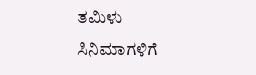ತಮಿಳು ಸಿನಿಮಾಗಳಿಗೆ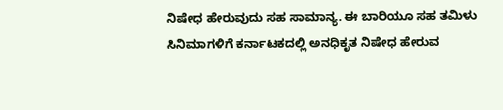ನಿಷೇಧ ಹೇರುವುದು ಸಹ ಸಾಮಾನ್ಯ. ಈ ಬಾರಿಯೂ ಸಹ ತಮಿಳು ಸಿನಿಮಾಗಳಿಗೆ ಕರ್ನಾಟಕದಲ್ಲಿ ಅನಧಿಕೃತ ನಿಷೇಧ ಹೇರುವ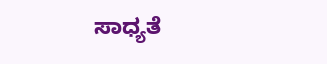ಸಾಧ್ಯತೆ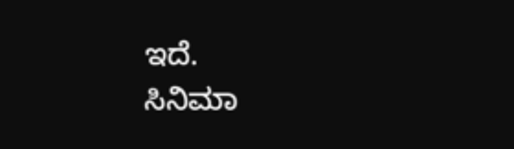ಇದೆ.
ಸಿನಿಮಾ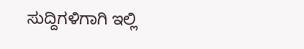ಸುದ್ದಿಗಳಿಗಾಗಿ ಇಲ್ಲಿ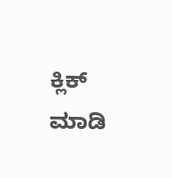ಕ್ಲಿಕ್ ಮಾಡಿ